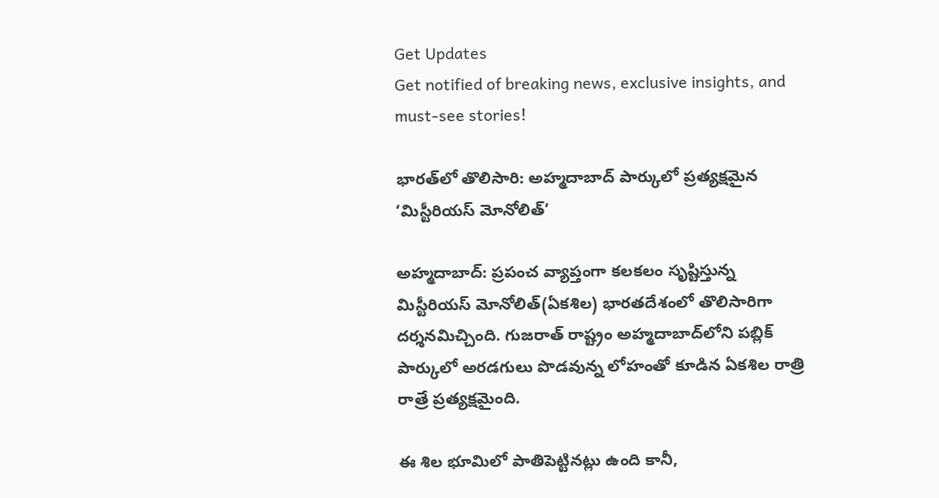Get Updates
Get notified of breaking news, exclusive insights, and must-see stories!

భారత్‌లో తొలిసారి: అహ్మదాబాద్ పార్కులో ప్రత్యక్షమైన ‘మిస్టీరియస్ మోనోలిత్’

అహ్మదాబాద్: ప్రపంచ వ్యాప్తంగా కలకలం సృష్టిస్తున్న మిస్టీరియస్ మోనోలిత్(ఏకశిల) భారతదేశంలో తొలిసారిగా దర్శనమిచ్చింది. గుజరాత్ రాష్ట్రం అహ్మదాబాద్‌లోని పబ్లిక్ పార్కులో అరడగులు పొడవున్న లోహంతో కూడిన ఏకశిల రాత్రి రాత్రే ప్రత్యక్షమైంది.

ఈ శిల భూమిలో పాతిపెట్టినట్లు ఉంది కానీ,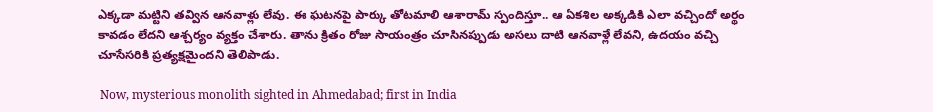ఎక్కడా మట్టిని తవ్విన ఆనవాళ్లు లేవు. ఈ ఘటనపై పార్కు తోటమాలి ఆశారామ్ స్పందిస్తూ.. ఆ ఏకశిల అక్కడికి ఎలా వచ్చిందో అర్థం కావడం లేదని ఆశ్చర్యం వ్యక్తం చేశారు. తాను క్రితం రోజు సాయంత్రం చూసినప్పుడు అసలు దాటి ఆనవాళ్లే లేవని, ఉదయం వచ్చి చూసేసరికి ప్రత్యక్షమైందని తెలిపాడు.

 Now, mysterious monolith sighted in Ahmedabad; first in India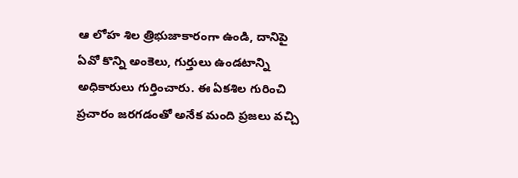ఆ లోహ శిల త్రిభుజాకారంగా ఉండి, దానిపై ఏవో కొన్ని అంకెలు, గుర్తులు ఉండటాన్ని అధికారులు గుర్తించారు. ఈ ఏకశిల గురించి ప్రచారం జరగడంతో అనేక మంది ప్రజలు వచ్చి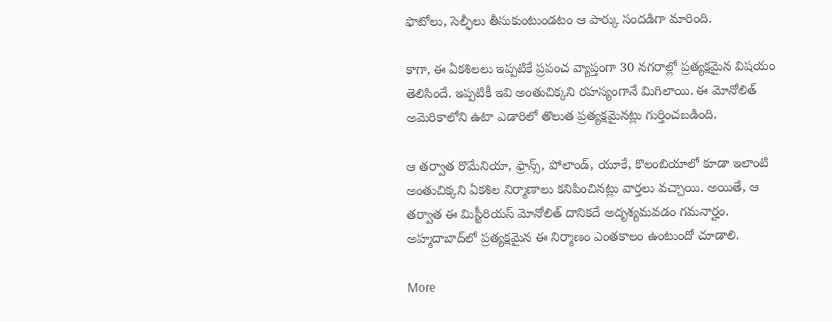ఫొటోలు, సెల్ఫీలు తీసుకుంటుండటం ఆ పార్కు సందడిగా మారింది.

కాగా, ఈ ఏకశిలలు ఇప్పటికే ప్రపంచ వ్యాప్తంగా 30 నగరాల్లో ప్రత్యక్షమైన విషయం తెలిసిందే. ఇప్పటికీ ఇవి అంతుచిక్కని రహస్యంగానే మిగిలాయి. ఈ మోనోలిత్ అమెరికాలోని ఉటా ఎడారిలో తొలుత ప్రత్యక్షమైనట్లు గుర్తించబడింది.

ఆ తర్వాత రొమేనియా, ఫ్రాన్స్, పోలాండ్, యూకే, కొలంబియాలో కూడా ఇలాంటి అంతుచిక్కని ఏకశిల నిర్మాణాలు కనిపించినట్లు వార్తలు వచ్చాయి. అయితే, ఆ తర్వాత ఈ మిస్టీరియస్ మోనోలిత్ దానికదే అదృశ్యమవడం గమనార్హం. అహ్మదాబాద్‌లో ప్రత్యక్షమైన ఈ నిర్మాణం ఎంతకాలం ఉంటుందో చూడాలి.

More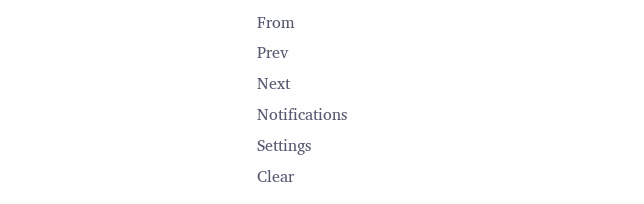From
Prev
Next
Notifications
Settings
Clear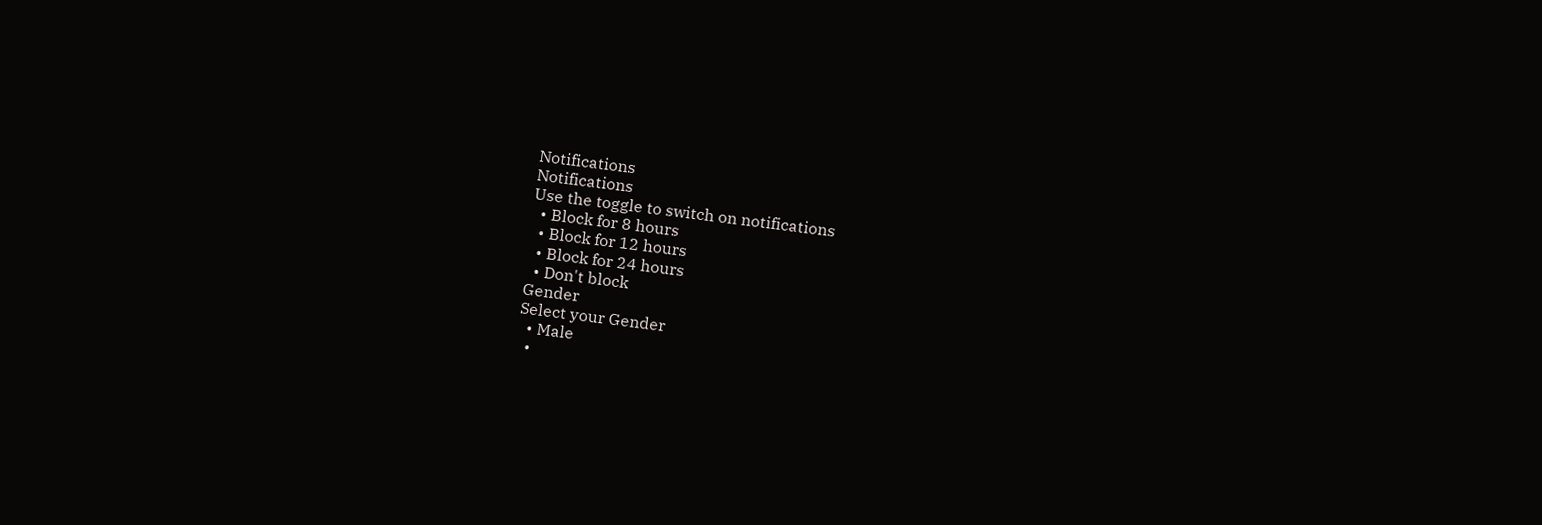Notifications
Notifications
Use the toggle to switch on notifications
  • Block for 8 hours
  • Block for 12 hours
  • Block for 24 hours
  • Don't block
Gender
Select your Gender
  • Male
  •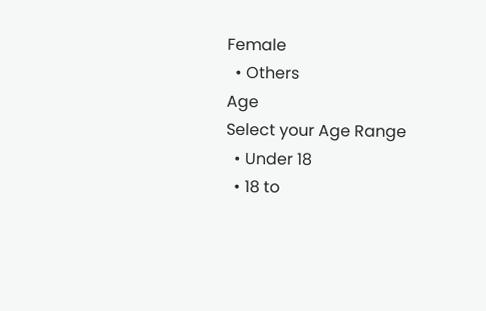Female
  • Others
Age
Select your Age Range
  • Under 18
  • 18 to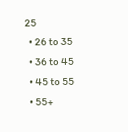25
  • 26 to 35
  • 36 to 45
  • 45 to 55
  • 55+